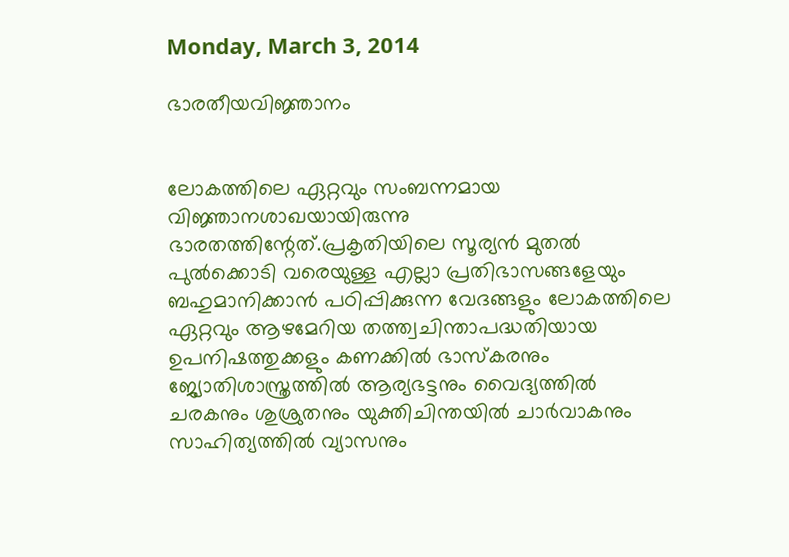Monday, March 3, 2014

ഭാരതീയവിജ്ഞാനം


ലോകത്തിലെ ഏറ്റവും സംബന്നമായ വിജ്ഞാനശാഖയായിരുന്നു ഭാരതത്തിന്റേത്.പ്രകൃതിയിലെ സൂര്യൻ മുതൽ പുൽക്കൊടി വരെയുള്ള എല്ലാ പ്രതിഭാസങ്ങളേയും ബഹുമാനിക്കാൻ പഠിപ്പിക്കുന്ന വേദങ്ങളും ലോകത്തിലെ ഏറ്റവും ആഴമേറിയ തത്ത്വചിന്താപദ്ധതിയായ ഉപനിഷത്തുക്കളും കണക്കിൽ ഭാസ്കരനും ജ്യോതിശാസ്ത്രത്തിൽ ആര്യഭട്ടനും വൈദ്യത്തിൽ ചരകനും ശുശ്രുതനും യുക്തിചിന്തയിൽ ചാർവാകനും സാഹിത്യത്തിൽ വ്യാസനും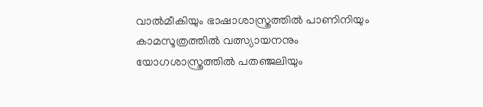വാൽമീകിയും ഭാഷാശാസ്ത്രത്തിൽ പാണിനിയും കാമസൂത്രത്തിൽ വത്സ്യായനനും യോഗശാസ്ത്രത്തിൽ പതഞ്ജലിയും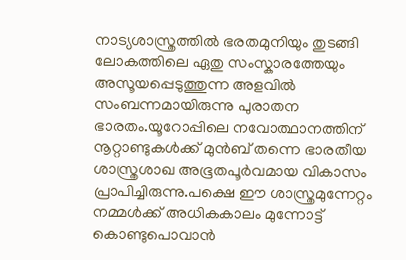നാട്യശാസ്ത്രത്തിൽ ഭരതമുനിയും തുടങ്ങി ലോകത്തിലെ ഏതു സംസ്കാരത്തേയും അസൂയപ്പെടുത്തുന്ന അളവിൽ സംബന്നമായിരുന്നു പുരാതന ഭാരതം.യൂറോപ്പിലെ നവോത്ഥാനത്തിന് നൂറ്റാണ്ടുകൾക്ക് മുൻബ് തന്നെ ഭാരതീയ ശാസ്ത്രശാഖ അഭൂതപൂർവമായ വികാസം പ്രാപിച്ചിരുന്നു.പക്ഷെ ഈ ശാസ്ത്രമുന്നേറ്റം നമ്മൾക്ക് അധികകാലം മുന്നോട്ട് കൊണ്ടുപൊവാൻ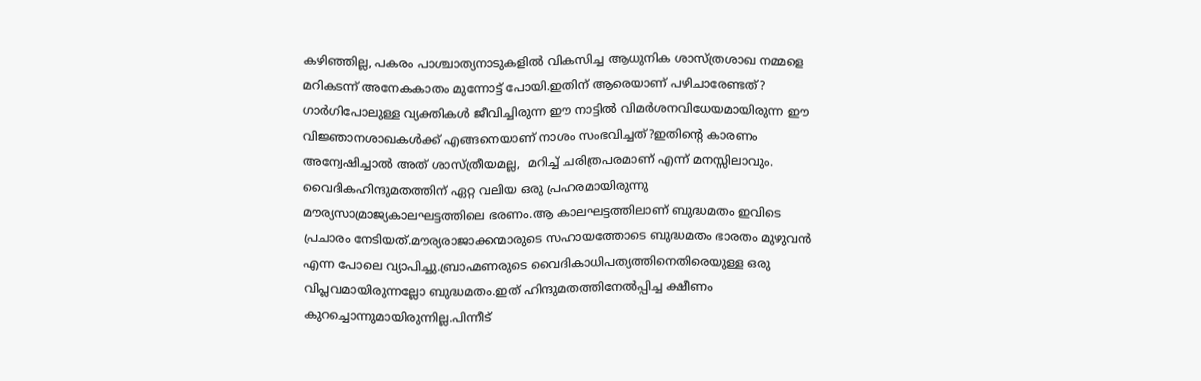കഴിഞ്ഞില്ല, പകരം പാശ്ചാത്യനാടുകളിൽ വികസിച്ച ആധുനിക ശാസ്ത്രശാഖ നമ്മളെ മറികടന്ന് അനേകകാതം മുന്നോട്ട് പോയി.ഇതിന് ആരെയാണ് പഴിചാരേണ്ടത്? ഗാർഗിപോലുള്ള വ്യക്തികൾ ജീവിച്ചിരുന്ന ഈ നാട്ടിൽ വിമർശനവിധേയമായിരുന്ന ഈ വിജ്ഞാനശാഖകൾക്ക് എങ്ങനെയാണ് നാശം സംഭവിച്ചത്?ഇതിന്റെ കാരണം അന്വേഷിച്ചാൽ അത് ശാസ്ത്രീയമല്ല,  മറിച്ച് ചരിത്രപരമാണ് എന്ന് മനസ്സിലാവും.
വൈദികഹിന്ദുമതത്തിന് ഏറ്റ വലിയ ഒരു പ്രഹരമായിരുന്നു മൗര്യസാമ്രാജ്യകാലഘട്ടത്തിലെ ഭരണം.ആ കാലഘട്ടത്തിലാണ് ബുദ്ധമതം ഇവിടെ പ്രചാരം നേടിയത്.മൗര്യരാജാക്കന്മാരുടെ സഹായത്തോടെ ബുദ്ധമതം ഭാരതം മുഴുവൻ എന്ന പോലെ വ്യാപിച്ചു.ബ്രാഹ്മണരുടെ വൈദികാധിപത്യത്തിനെതിരെയുള്ള ഒരു വിപ്ലവമായിരുന്നല്ലോ ബുദ്ധമതം.ഇത് ഹിന്ദുമതത്തിനേൽപ്പിച്ച ക്ഷീണം കുറച്ചൊന്നുമായിരുന്നില്ല.പിന്നീട്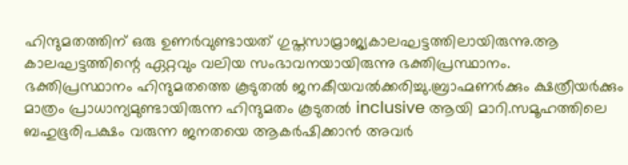ഹിന്ദുമതത്തിന് ഒരു ഉണർവുണ്ടായത് ഗുപ്തസാമ്രാജ്യകാലഘട്ടത്തിലായിരുന്നു.ആ കാലഘട്ടത്തിന്റെ ഏറ്റവും വലിയ സംഭാവനയായിരുന്നു ഭക്തിപ്രസ്ഥാനം.
ഭക്തിപ്രസ്ഥാനം ഹിന്ദുമതത്തെ കൂടുതൽ ജനകീയവൽക്കരിച്ചു.ബ്രാഹ്മണർക്കും ക്ഷത്രീയർക്കും മാത്രം പ്രാധാന്യമുണ്ടായിരുന്ന ഹിന്ദുമതം കൂടുതൽ inclusive ആയി മാറി.സമൂഹത്തിലെ ബഹുഭൂരിപക്ഷം വരുന്ന ജനതയെ ആകർഷിക്കാൻ അവർ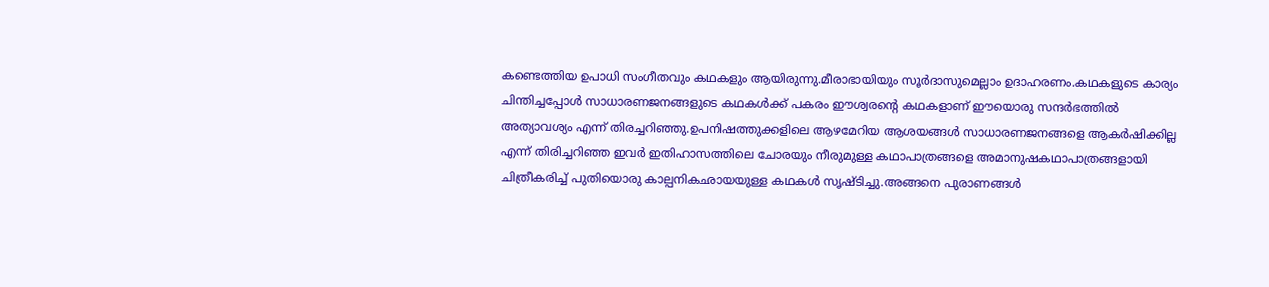കണ്ടെത്തിയ ഉപാധി സംഗീതവും കഥകളും ആയിരുന്നു.മീരാഭായിയും സൂർദാസുമെല്ലാം ഉദാഹരണം.കഥകളുടെ കാര്യം ചിന്തിച്ചപ്പോൾ സാധാരണജനങ്ങളുടെ കഥകൾക്ക് പകരം ഈശ്വരന്റെ കഥകളാണ് ഈയൊരു സന്ദർഭത്തിൽ അത്യാവശ്യം എന്ന് തിരച്ചറിഞ്ഞു.ഉപനിഷത്തുക്കളിലെ ആഴമേറിയ ആശയങ്ങൾ സാധാരണജനങ്ങളെ ആകർഷിക്കില്ല എന്ന് തിരിച്ചറിഞ്ഞ ഇവർ ഇതിഹാസത്തിലെ ചോരയും നീരുമുള്ള കഥാപാത്രങ്ങളെ അമാനുഷകഥാപാത്രങ്ങളായി ചിത്രീകരിച്ച് പുതിയൊരു കാല്പനികഛായയുള്ള കഥകൾ സൃഷ്ടിച്ചു.അങ്ങനെ പുരാണങ്ങൾ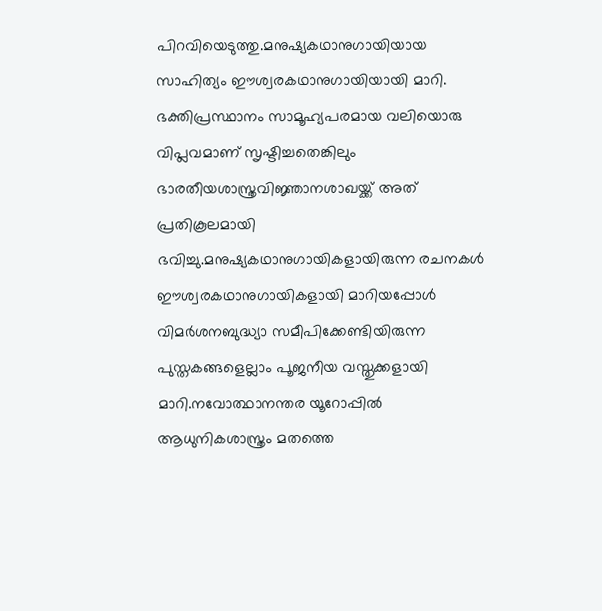പിറവിയെടുത്തു.മനുഷ്യകഥാനുഗായിയായ സാഹിത്യം ഈശ്വരകഥാനുഗായിയായി മാറി.
ഭക്തിപ്രസ്ഥാനം സാമൂഹ്യപരമായ വലിയൊരു വിപ്ലവമാണ് സൃഷ്ടിച്ചതെങ്കിലും ഭാരതീയശാസ്ത്രവിജ്ഞാനശാഖയ്ക്ക് അത് പ്രതികൂലമായി ഭവിച്ചു.മനുഷ്യകഥാനുഗായികളായിരുന്ന രചനകൾ ഈശ്വരകഥാനുഗായികളായി മാറിയപ്പോൾ വിമർശനബുദ്ധ്യാ സമീപിക്കേണ്ടിയിരുന്ന പുസ്തകങ്ങളെല്ലാം പൂജനീയ വസ്തുക്കളായി മാറി.നവോത്ഥാനന്തര യൂറോപ്പിൽ ആധുനികശാസ്ത്രം മതത്തെ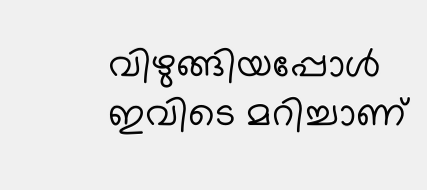വിഴുങ്ങിയപ്പോൾ ഇവിടെ മറിച്ചാണ്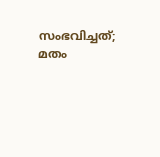സംഭവിച്ചത്; മതം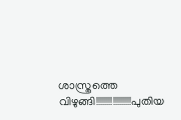ശാസ്ത്രത്തെ വിഴുങ്ങി!!!!!!!!!!!!!!!!!പുതിയ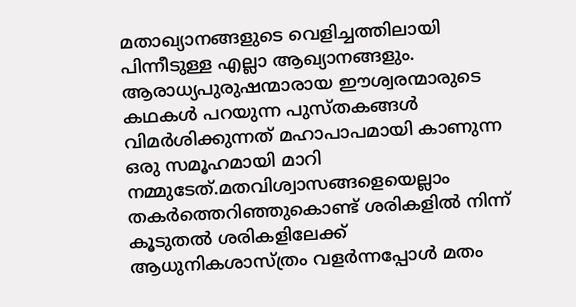മതാഖ്യാനങ്ങളുടെ വെളിച്ചത്തിലായി പിന്നീടുള്ള എല്ലാ ആഖ്യാനങ്ങളും.
ആരാധ്യപുരുഷന്മാരായ ഈശ്വരന്മാരുടെ കഥകൾ പറയുന്ന പുസ്തകങ്ങൾ വിമർശിക്കുന്നത് മഹാപാപമായി കാണുന്ന ഒരു സമൂഹമായി മാറി നമ്മുടേത്.മതവിശ്വാസങ്ങളെയെല്ലാം തകർത്തെറിഞ്ഞുകൊണ്ട് ശരികളിൽ നിന്ന് കൂടുതൽ ശരികളിലേക്ക് ആധുനികശാസ്ത്രം വളർന്നപ്പോൾ മതം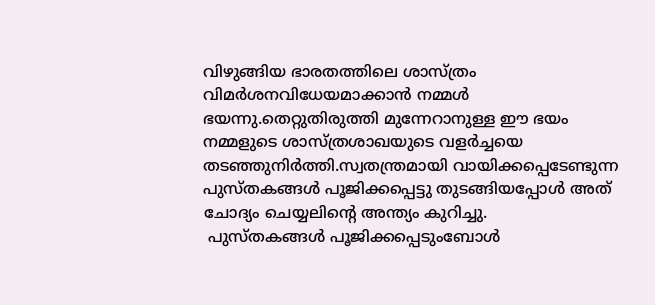വിഴുങ്ങിയ ഭാരതത്തിലെ ശാസ്ത്രം വിമർശനവിധേയമാക്കാൻ നമ്മൾ ഭയന്നു.തെറ്റുതിരുത്തി മുന്നേറാനുള്ള ഈ ഭയം നമ്മളുടെ ശാസ്ത്രശാഖയുടെ വളർച്ചയെ തടഞ്ഞുനിർത്തി.സ്വതന്ത്രമായി വായിക്കപ്പെടേണ്ടുന്ന പുസ്തകങ്ങൾ പൂജിക്കപ്പെട്ടു തുടങ്ങിയപ്പോൾ അത് ചോദ്യം ചെയ്യലിന്റെ അന്ത്യം കുറിച്ചു.
 പുസ്തകങ്ങൾ പൂജിക്കപ്പെടുംബോൾ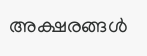അക്ഷരങ്ങൾ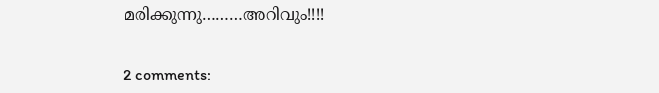മരിക്കുന്നു………അറിവും!!!!


2 comments: